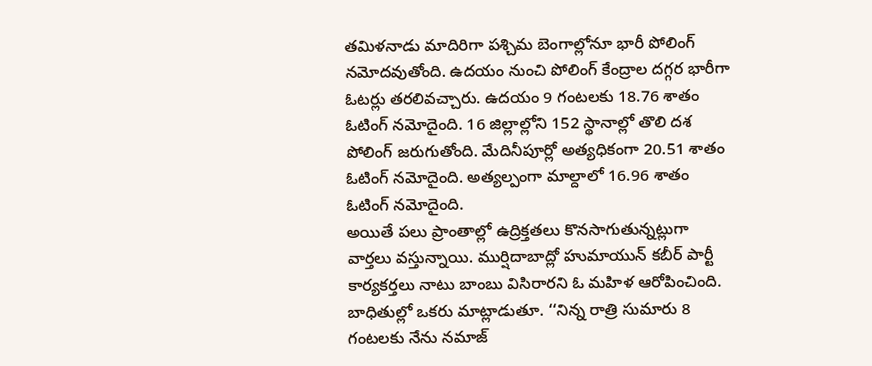తమిళనాడు మాదిరిగా పశ్చిమ బెంగాల్లోనూ భారీ పోలింగ్ నమోదవుతోంది. ఉదయం నుంచి పోలింగ్ కేంద్రాల దగ్గర భారీగా ఓటర్లు తరలివచ్చారు. ఉదయం 9 గంటలకు 18.76 శాతం ఓటింగ్ నమోదైంది. 16 జిల్లాల్లోని 152 స్థానాల్లో తొలి దశ పోలింగ్ జరుగుతోంది. మేదినీపూర్లో అత్యధికంగా 20.51 శాతం ఓటింగ్ నమోదైంది. అత్యల్పంగా మాల్దాలో 16.96 శాతం ఓటింగ్ నమోదైంది.
అయితే పలు ప్రాంతాల్లో ఉద్రిక్తతలు కొనసాగుతున్నట్లుగా వార్తలు వస్తున్నాయి. ముర్షిదాబాద్లో హుమాయున్ కబీర్ పార్టీ కార్యకర్తలు నాటు బాంబు విసిరారని ఓ మహిళ ఆరోపించింది. బాధితుల్లో ఒకరు మాట్లాడుతూ. ‘‘నిన్న రాత్రి సుమారు 8 గంటలకు నేను నమాజ్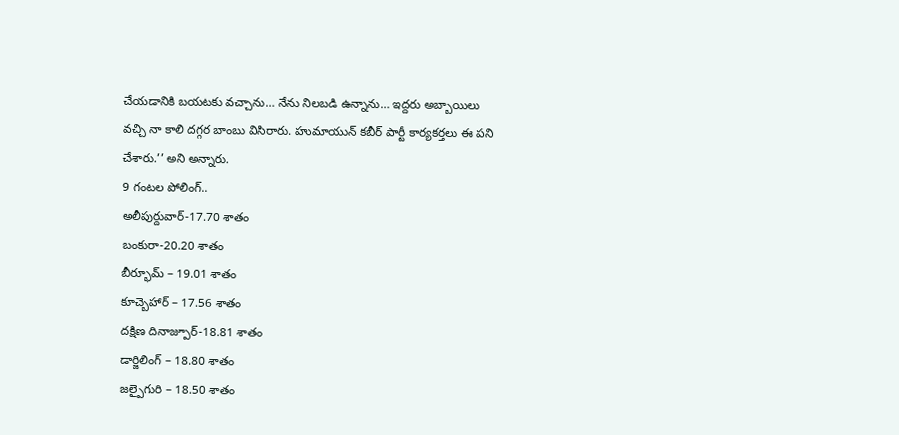చేయడానికి బయటకు వచ్చాను… నేను నిలబడి ఉన్నాను… ఇద్దరు అబ్బాయిలు వచ్చి నా కాలి దగ్గర బాంబు విసిరారు. హుమాయున్ కబీర్ పార్టీ కార్యకర్తలు ఈ పని చేశారు.’’ అని అన్నారు.
9 గంటల పోలింగ్..
అలీపుర్దువార్-17.70 శాతం
బంకురా-20.20 శాతం
బీర్భూమ్ – 19.01 శాతం
కూచ్బెహార్ – 17.56 శాతం
దక్షిణ దినాజ్పూర్-18.81 శాతం
డార్జిలింగ్ – 18.80 శాతం
జల్పైగురి – 18.50 శాతం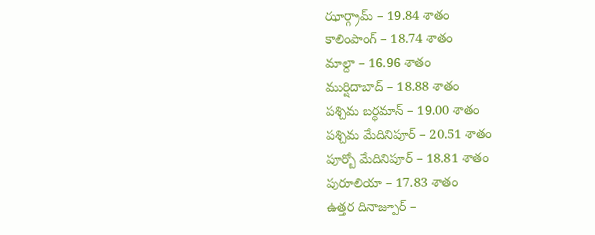ఝార్గ్రామ్ – 19.84 శాతం
కాలింపాంగ్ – 18.74 శాతం
మాల్దా – 16.96 శాతం
ముర్షిదాబాద్ – 18.88 శాతం
పశ్చిమ బర్ధమాన్ – 19.00 శాతం
పశ్చిమ మేదినిపూర్ – 20.51 శాతం
పూర్బో మేదినిపూర్ – 18.81 శాతం
పురూలియా – 17.83 శాతం
ఉత్తర దినాజ్పూర్ –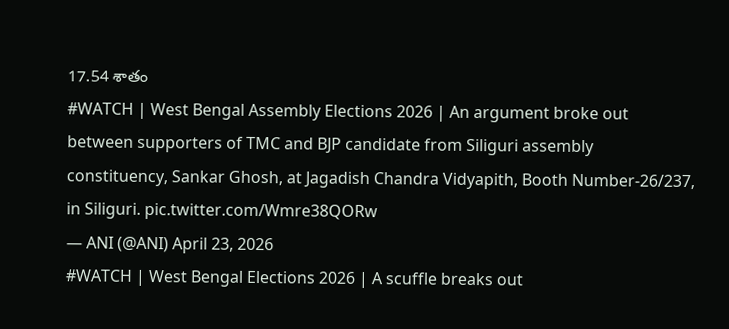17.54 శాతం
#WATCH | West Bengal Assembly Elections 2026 | An argument broke out between supporters of TMC and BJP candidate from Siliguri assembly constituency, Sankar Ghosh, at Jagadish Chandra Vidyapith, Booth Number-26/237, in Siliguri. pic.twitter.com/Wmre38QORw
— ANI (@ANI) April 23, 2026
#WATCH | West Bengal Elections 2026 | A scuffle breaks out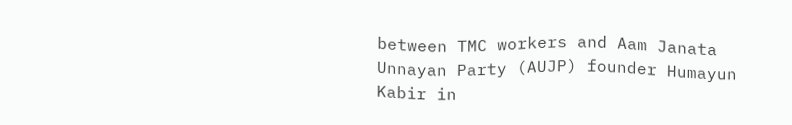between TMC workers and Aam Janata Unnayan Party (AUJP) founder Humayun Kabir in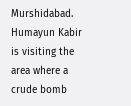Murshidabad.
Humayun Kabir is visiting the area where a crude bomb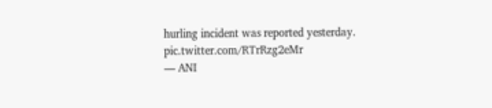hurling incident was reported yesterday. pic.twitter.com/RTrRzg2eMr
— ANI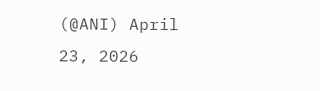(@ANI) April 23, 2026